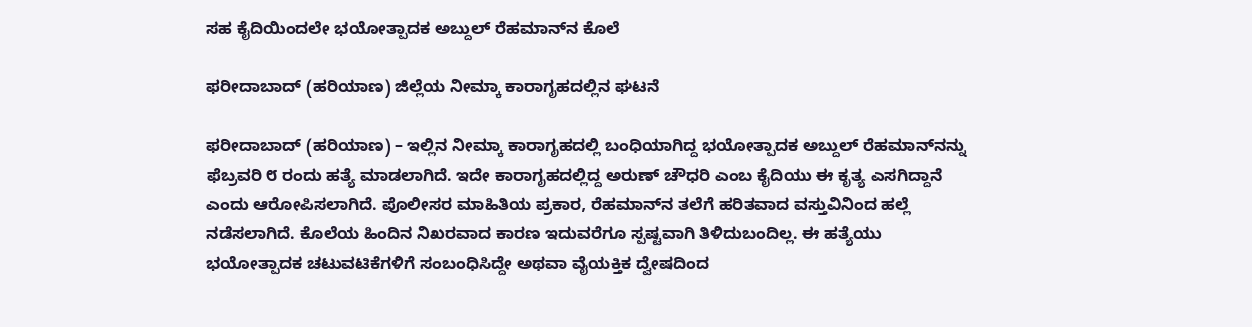ಸಹ ಕೈದಿಯಿಂದಲೇ ಭಯೋತ್ಪಾದಕ ಅಬ್ದುಲ್ ರೆಹಮಾನ್‌ನ ಕೊಲೆ

ಫರೀದಾಬಾದ್ (ಹರಿಯಾಣ) ಜಿಲ್ಲೆಯ ನೀಮ್ಕಾ ಕಾರಾಗೃಹದಲ್ಲಿನ ಘಟನೆ

ಫರೀದಾಬಾದ್ (ಹರಿಯಾಣ) – ಇಲ್ಲಿನ ನೀಮ್ಕಾ ಕಾರಾಗೃಹದಲ್ಲಿ ಬಂಧಿಯಾಗಿದ್ದ ಭಯೋತ್ಪಾದಕ ಅಬ್ದುಲ್ ರೆಹಮಾನ್‌ನನ್ನು ಫೆಬ್ರವರಿ ೮ ರಂದು ಹತ್ಯೆ ಮಾಡಲಾಗಿದೆ. ಇದೇ ಕಾರಾಗೃಹದಲ್ಲಿದ್ದ ಅರುಣ್ ಚೌಧರಿ ಎಂಬ ಕೈದಿಯು ಈ ಕೃತ್ಯ ಎಸಗಿದ್ದಾನೆ ಎಂದು ಆರೋಪಿಸಲಾಗಿದೆ. ಪೊಲೀಸರ ಮಾಹಿತಿಯ ಪ್ರಕಾರ, ರೆಹಮಾನ್‌ನ ತಲೆಗೆ ಹರಿತವಾದ ವಸ್ತುವಿನಿಂದ ಹಲ್ಲೆ ನಡೆಸಲಾಗಿದೆ. ಕೊಲೆಯ ಹಿಂದಿನ ನಿಖರವಾದ ಕಾರಣ ಇದುವರೆಗೂ ಸ್ಪಷ್ಟವಾಗಿ ತಿಳಿದುಬಂದಿಲ್ಲ. ಈ ಹತ್ಯೆಯು ಭಯೋತ್ಪಾದಕ ಚಟುವಟಿಕೆಗಳಿಗೆ ಸಂಬಂಧಿಸಿದ್ದೇ ಅಥವಾ ವೈಯಕ್ತಿಕ ದ್ವೇಷದಿಂದ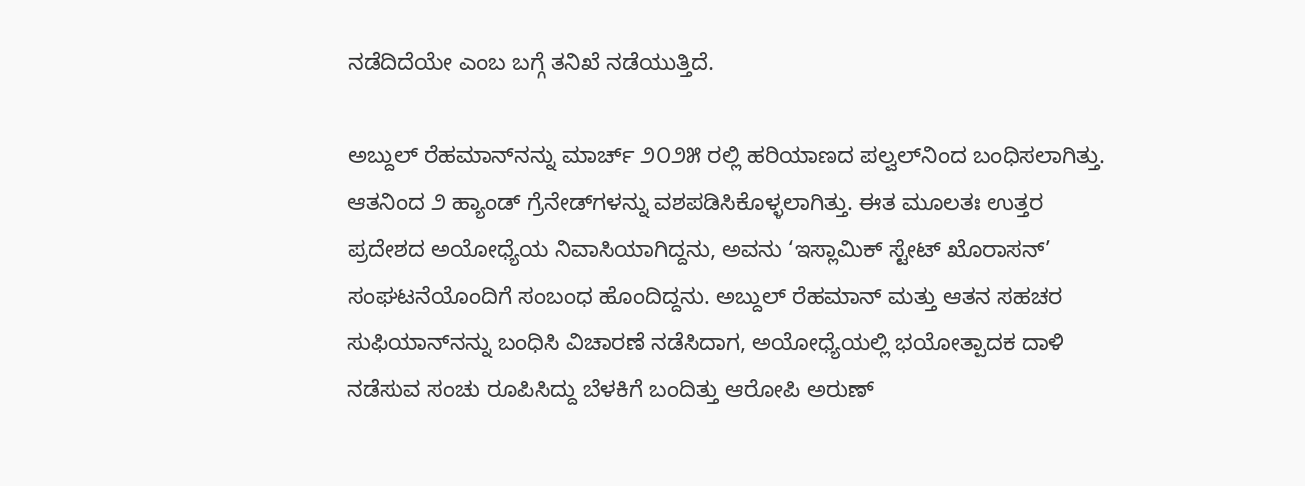ನಡೆದಿದೆಯೇ ಎಂಬ ಬಗ್ಗೆ ತನಿಖೆ ನಡೆಯುತ್ತಿದೆ.

ಅಬ್ದುಲ್ ರೆಹಮಾನ್‌ನನ್ನು ಮಾರ್ಚ್ ೨೦೨೫ ರಲ್ಲಿ ಹರಿಯಾಣದ ಪಲ್ವಲ್‌ನಿಂದ ಬಂಧಿಸಲಾಗಿತ್ತು. ಆತನಿಂದ ೨ ಹ್ಯಾಂಡ್ ಗ್ರೆನೇಡ್‌ಗಳನ್ನು ವಶಪಡಿಸಿಕೊಳ್ಳಲಾಗಿತ್ತು. ಈತ ಮೂಲತಃ ಉತ್ತರ ಪ್ರದೇಶದ ಅಯೋಧ್ಯೆಯ ನಿವಾಸಿಯಾಗಿದ್ದನು, ಅವನು ‘ಇಸ್ಲಾಮಿಕ್ ಸ್ಟೇಟ್ ಖೊರಾಸನ್’ ಸಂಘಟನೆಯೊಂದಿಗೆ ಸಂಬಂಧ ಹೊಂದಿದ್ದನು. ಅಬ್ದುಲ್ ರೆಹಮಾನ್ ಮತ್ತು ಆತನ ಸಹಚರ ಸುಫಿಯಾನ್‌ನನ್ನು ಬಂಧಿಸಿ ವಿಚಾರಣೆ ನಡೆಸಿದಾಗ, ಅಯೋಧ್ಯೆಯಲ್ಲಿ ಭಯೋತ್ಪಾದಕ ದಾಳಿ ನಡೆಸುವ ಸಂಚು ರೂಪಿಸಿದ್ದು ಬೆಳಕಿಗೆ ಬಂದಿತ್ತು ಆರೋಪಿ ಅರುಣ್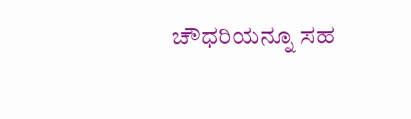ಚೌಧರಿಯನ್ನೂ ಸಹ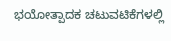ಭಯೋತ್ಪಾದಕ ಚಟುವಟಿಕೆಗಳಲ್ಲಿ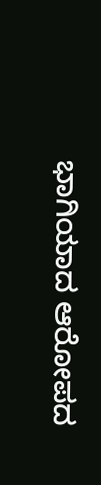ಭಾಗಿಯಾದ ಆರೋಪದ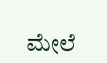ಮೇಲೆ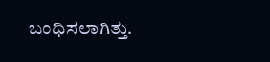ಬಂಧಿಸಲಾಗಿತ್ತು.